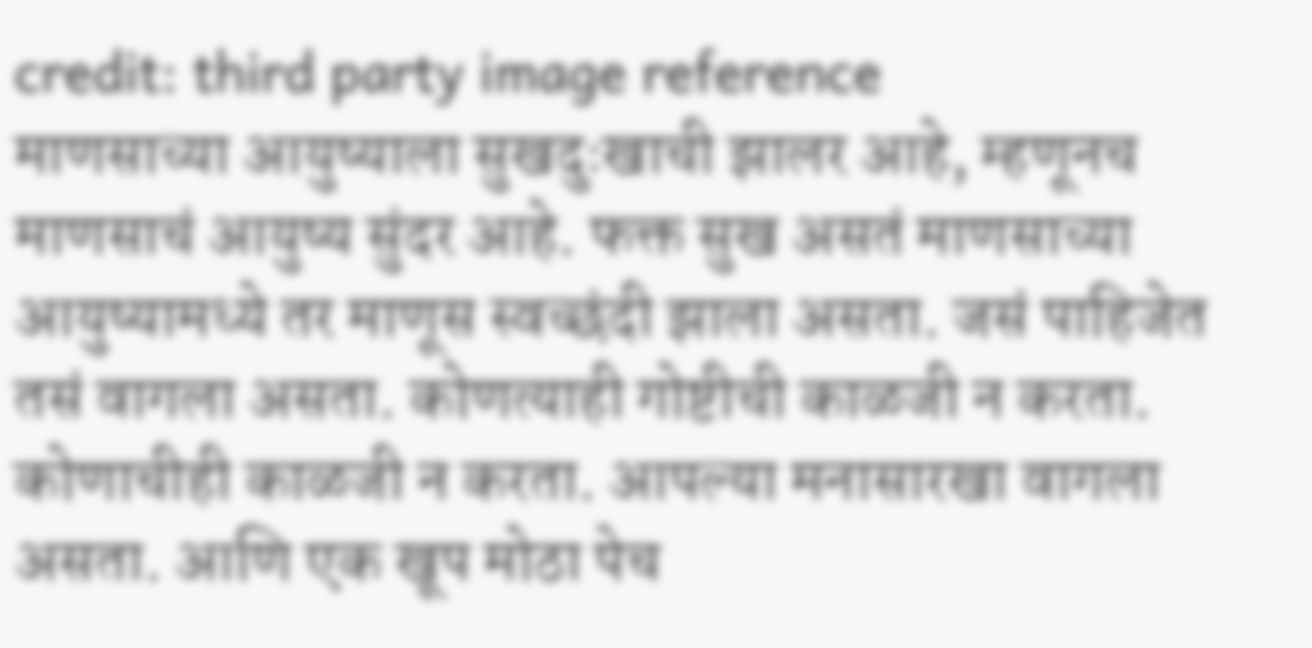credit: third party image reference
माणसाच्या आयुष्याला सुखदुःखाची झालर आहे, म्हणूनच माणसाचं आयुष्य सुंदर आहे. फक्त सुख असतं माणसाच्या आयुष्यामध्ये तर माणूस स्वच्छंदी झाला असता. जसं पाहिजेत तसं वागला असता. कोणत्याही गोष्टीची काळजी न करता. कोणाचीही काळजी न करता. आपल्या मनासारखा वागला असता. आणि एक खूप मोठा पेच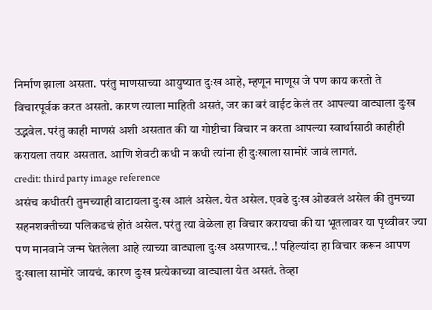निर्माण झाला असता. परंतु माणसाच्या आयुष्यात दुःख आहे, म्हणून माणूस जे पण काय करतो ते विचारपूर्वक करत असतो. कारण त्याला माहिती असतं, जर का बरं वाईट केलं तर आपल्या वाट्याला दुःख उद्भवेल. परंतु काही माणसं अशी असतात की या गोष्टीचा विचार न करता आपल्या स्वार्थासाठी काहीही करायला तयार असतात. आणि शेवटी कधी न कधी त्यांना ही दुःखाला सामोरं जावं लागतं.
credit: third party image reference
असंच कधीतरी तुमच्याही वाटायला दुःख आलं असेल. येत असेल. एवढे दुःख ओढवलं असेल की तुमच्या सहनशक्तीच्या पलिकडचं होतं असेल. परंतु त्या वेळेला हा विचार करायचा की या भूतलावर या पृथ्वीवर ज्या पण मानवाने जन्म घेतलेला आहे त्याच्या वाट्याला दुःख असणारच..! पहिल्यांदा हा विचार करून आपण दुःखाला सामोरे जायचं. कारण दुःख प्रत्येकाच्या वाट्याला येत असतं. तेव्हा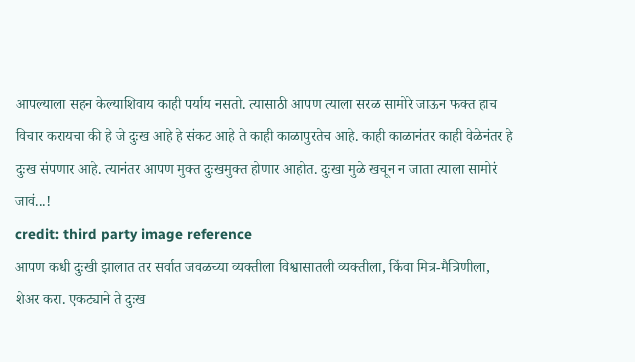आपल्याला सहन केल्याशिवाय काही पर्याय नसतो. त्यासाठी आपण त्याला सरळ सामोरे जाऊन फक्त हाच विचार करायचा की हे जे दुःख आहे हे संकट आहे ते काही काळापुरतेच आहे. काही काळानंतर काही वेळेनंतर हे दुःख संपणार आहे. त्यानंतर आपण मुक्त दुःखमुक्त होणार आहोत. दुःखा मुळे खचून न जाता त्याला सामोरं जावं...!
credit: third party image reference
आपण कधी दुःखी झालात तर सर्वात जवळच्या व्यक्तीला विश्वासातली व्यक्तीला, किंवा मित्र-मैत्रिणीला, शेअर करा. एकट्याने ते दुःख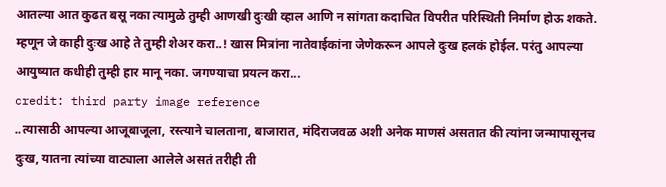आतल्या आत कुढत बसू नका त्यामुळे तुम्ही आणखी दुःखी व्हाल आणि न सांगता कदाचित विपरीत परिस्थिती निर्माण होऊ शकते. म्हणून जे काही दुःख आहे ते तुम्ही शेअर करा..! खास मित्रांना नातेवाईकांना जेणेकरून आपले दुःख हलकं होईल. परंतु आपल्या आयुष्यात कधीही तुम्ही हार मानू नका. जगण्याचा प्रयत्न करा...
credit: third party image reference
..त्यासाठी आपल्या आजूबाजूला, रस्त्याने चालताना, बाजारात, मंदिराजवळ अशी अनेक माणसं असतात की त्यांना जन्मापासूनच दुःख, यातना त्यांच्या वाट्याला आलेले असतं तरीही ती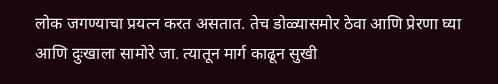लोक जगण्याचा प्रयत्न करत असतात. तेच डोळ्यासमोर ठेवा आणि प्रेरणा घ्या आणि दुःखाला सामोरे जा. त्यातून मार्ग काढून सुखी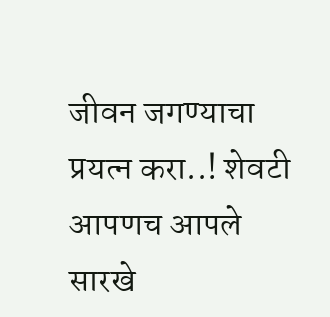जीवन जगण्याचा प्रयत्न करा..! शेवटी आपणच आपले सारखे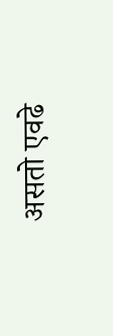असतो एवढे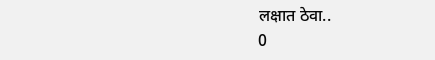लक्षात ठेवा..
0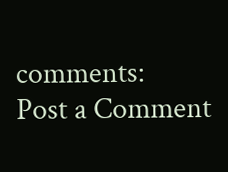comments:
Post a Comment